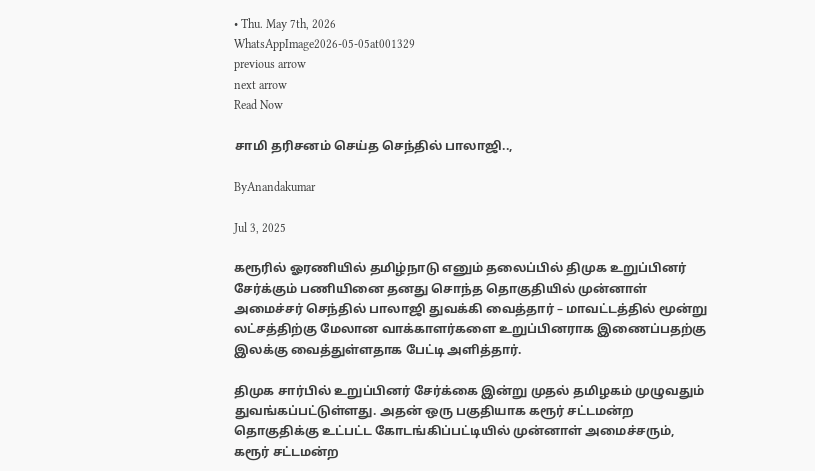• Thu. May 7th, 2026
WhatsAppImage2026-05-05at001329
previous arrow
next arrow
Read Now

சாமி தரிசனம் செய்த செந்தில் பாலாஜி..,

ByAnandakumar

Jul 3, 2025

கரூரில் ஓரணியில் தமிழ்நாடு எனும் தலைப்பில் திமுக உறுப்பினர் சேர்க்கும் பணியினை தனது சொந்த தொகுதியில் முன்னாள் அமைச்சர் செந்தில் பாலாஜி துவக்கி வைத்தார் – மாவட்டத்தில் மூன்று லட்சத்திற்கு மேலான வாக்காளர்களை உறுப்பினராக இணைப்பதற்கு இலக்கு வைத்துள்ளதாக பேட்டி அளித்தார்.

திமுக சார்பில் உறுப்பினர் சேர்க்கை இன்று முதல் தமிழகம் முழுவதும் துவங்கப்பட்டுள்ளது. அதன் ஒரு பகுதியாக கரூர் சட்டமன்ற தொகுதிக்கு உட்பட்ட கோடங்கிப்பட்டியில் முன்னாள் அமைச்சரும், கரூர் சட்டமன்ற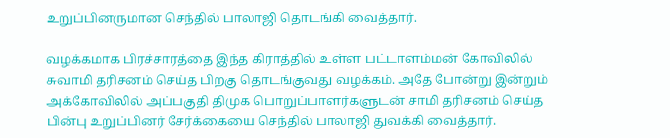உறுப்பினருமான செந்தில் பாலாஜி தொடங்கி வைத்தார்.

வழக்கமாக பிரச்சாரத்தை இந்த கிராத்தில் உள்ள பட்டாளம்மன் கோவிலில் சுவாமி தரிசனம் செய்த பிறகு தொடங்குவது வழக்கம். அதே போன்று இன்றும் அக்கோவிலில் அப்பகுதி திமுக பொறுப்பாளர்களுடன் சாமி தரிசனம் செய்த பின்பு உறுப்பினர் சேர்க்கையை செந்தில் பாலாஜி துவக்கி வைத்தார்.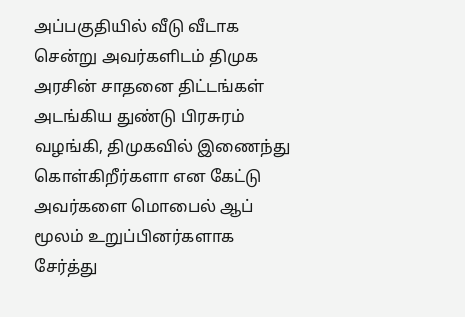அப்பகுதியில் வீடு வீடாக சென்று அவர்களிடம் திமுக அரசின் சாதனை திட்டங்கள் அடங்கிய துண்டு பிரசுரம் வழங்கி, திமுகவில் இணைந்து கொள்கிறீர்களா என கேட்டு அவர்களை மொபைல் ஆப் மூலம் உறுப்பினர்களாக சேர்த்து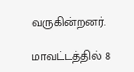வருகின்றனர்.

மாவட்டத்தில் 8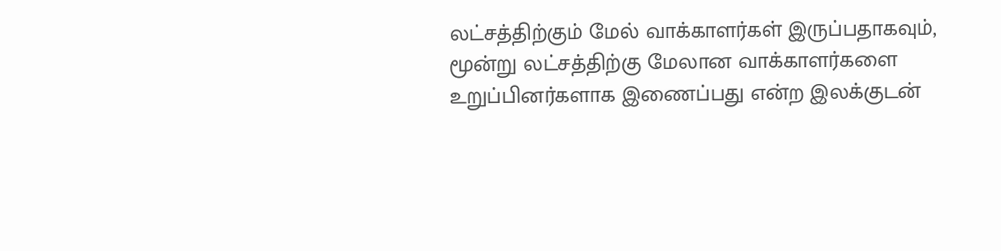லட்சத்திற்கும் மேல் வாக்காளர்கள் இருப்பதாகவும், மூன்று லட்சத்திற்கு மேலான வாக்காளர்களை உறுப்பினர்களாக இணைப்பது என்ற இலக்குடன்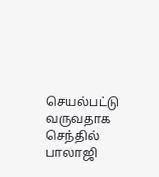செயல்பட்டு வருவதாக செந்தில் பாலாஜி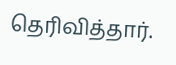தெரிவித்தார்.